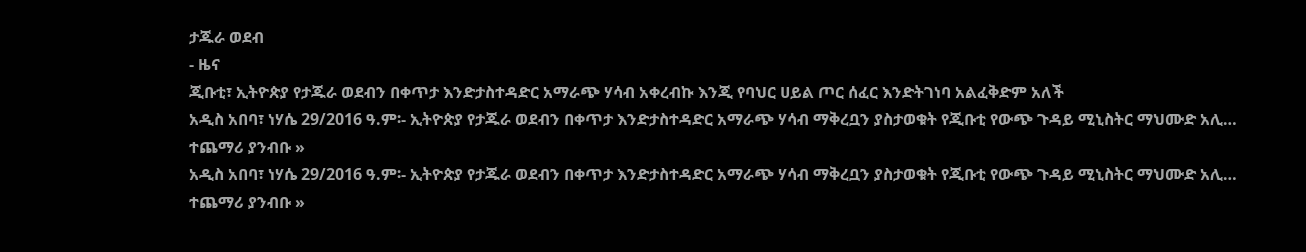ታጁራ ወደብ
- ዜና
ጂቡቲ፣ ኢትዮጵያ የታጁራ ወደብን በቀጥታ እንድታስተዳድር አማራጭ ሃሳብ አቀረብኩ እንጂ የባህር ሀይል ጦር ሰፈር እንድትገነባ አልፈቅድም አለች
አዲስ አበባ፣ ነሃሴ 29/2016 ዓ.ም፡- ኢትዮጵያ የታጁራ ወደብን በቀጥታ እንድታስተዳድር አማራጭ ሃሳብ ማቅረቧን ያስታወቁት የጂቡቲ የውጭ ጉዳይ ሚኒስትር ማህሙድ አሊ…
ተጨማሪ ያንብቡ »
አዲስ አበባ፣ ነሃሴ 29/2016 ዓ.ም፡- ኢትዮጵያ የታጁራ ወደብን በቀጥታ እንድታስተዳድር አማራጭ ሃሳብ ማቅረቧን ያስታወቁት የጂቡቲ የውጭ ጉዳይ ሚኒስትር ማህሙድ አሊ…
ተጨማሪ ያንብቡ »